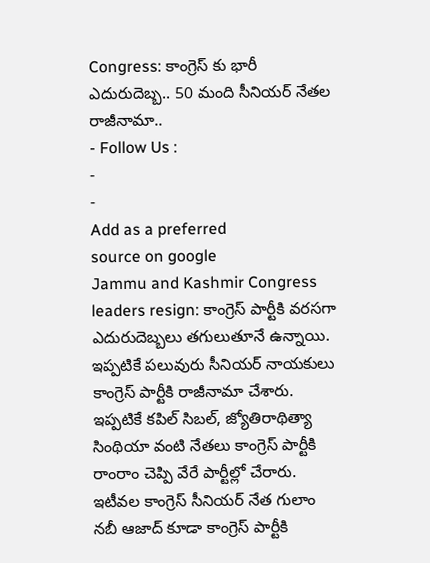Congress: కాంగ్రెస్ కు భారీ ఎదురుదెబ్బ.. 50 మంది సీనియర్ నేతల రాజీనామా..
- Follow Us :
-
-
Add as a preferred
source on google
Jammu and Kashmir Congress leaders resign: కాంగ్రెస్ పార్టీకి వరసగా ఎదురుదెబ్బలు తగులుతూనే ఉన్నాయి. ఇప్పటికే పలువురు సీనియర్ నాయకులు కాంగ్రెస్ పార్టీకి రాజీనామా చేశారు. ఇప్పటికే కపిల్ సిబల్, జ్యోతిరాథిత్యా సింథియా వంటి నేతలు కాంగ్రెస్ పార్టీకి రాంరాం చెప్పి వేరే పార్టీల్లో చేరారు. ఇటీవల కాంగ్రెస్ సీనియర్ నేత గులాం నబీ ఆజాద్ కూడా కాంగ్రెస్ పార్టీకి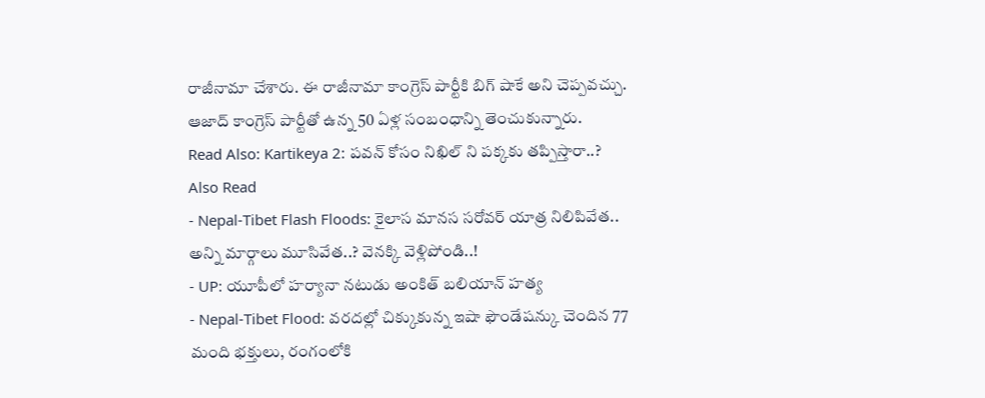రాజీనామా చేశారు. ఈ రాజీనామా కాంగ్రెస్ పార్టీకి బిగ్ షాకే అని చెప్పవచ్చు. ఆజాద్ కాంగ్రెస్ పార్టీతో ఉన్న 50 ఏళ్ల సంబంధాన్ని తెంచుకున్నారు.
Read Also: Kartikeya 2: పవన్ కోసం నిఖిల్ ని పక్కకు తప్పిస్తారా..?
Also Read
- Nepal-Tibet Flash Floods: కైలాస మానస సరోవర్ యాత్ర నిలిపివేత.. అన్ని మార్గాలు మూసివేత..? వెనక్కి వెళ్లిపోండి..!
- UP: యూపీలో హర్యానా నటుడు అంకిత్ బలియాన్ హత్య
- Nepal-Tibet Flood: వరదల్లో చిక్కుకున్న ఇషా ఫౌండేషన్కు చెందిన 77 మంది భక్తులు, రంగంలోకి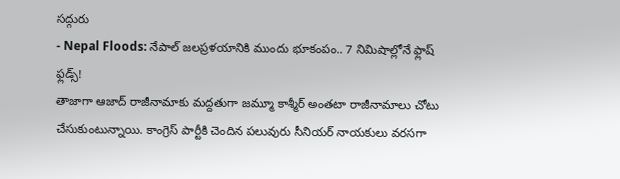సద్గురు
- Nepal Floods: నేపాల్ జలప్రళయానికి ముందు భూకంపం.. 7 నిమిషాల్లోనే ఫ్లాష్ ఫ్లడ్స్!
తాజాగా ఆజాద్ రాజీనామాకు మద్దతుగా జమ్మూ కాశ్మీర్ అంతటా రాజీనామాలు చోటు చేసుకుంటున్నాయి. కాంగ్రెస్ పార్టీకి చెందిన పలువురు సీనియర్ నాయకులు వరసగా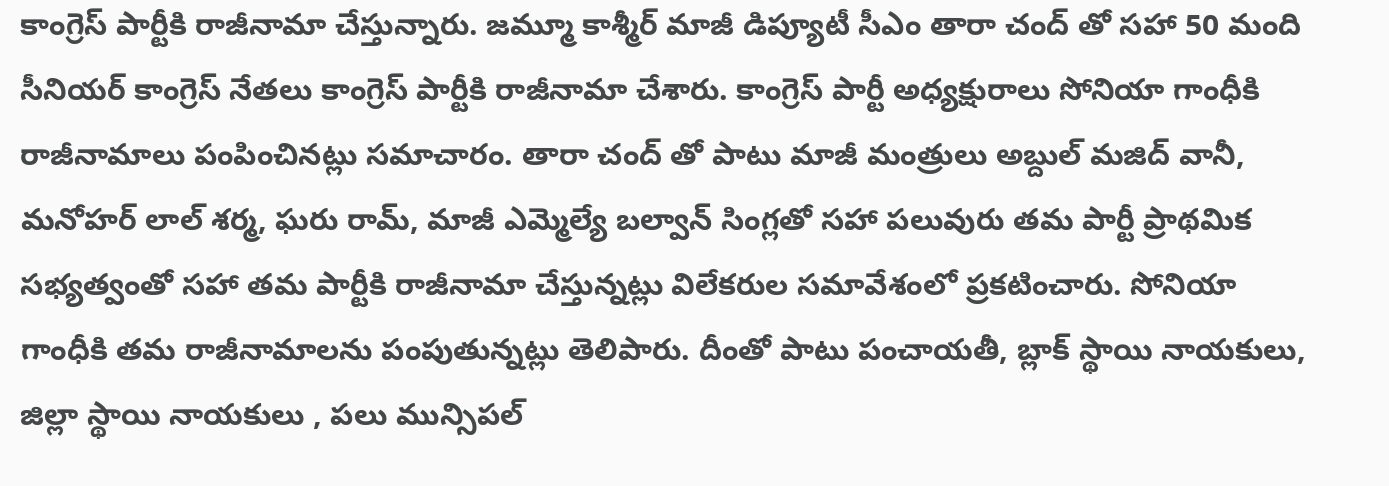కాంగ్రెస్ పార్టీకి రాజీనామా చేస్తున్నారు. జమ్మూ కాశ్మీర్ మాజీ డిప్యూటీ సీఎం తారా చంద్ తో సహా 50 మంది సీనియర్ కాంగ్రెస్ నేతలు కాంగ్రెస్ పార్టీకి రాజీనామా చేశారు. కాంగ్రెస్ పార్టీ అధ్యక్షురాలు సోనియా గాంధీకి రాజీనామాలు పంపించినట్లు సమాచారం. తారా చంద్ తో పాటు మాజీ మంత్రులు అబ్దుల్ మజిద్ వానీ, మనోహర్ లాల్ శర్మ, ఘరు రామ్, మాజీ ఎమ్మెల్యే బల్వాన్ సింగ్లతో సహా పలువురు తమ పార్టీ ప్రాథమిక సభ్యత్వంతో సహా తమ పార్టీకి రాజీనామా చేస్తున్నట్లు విలేకరుల సమావేశంలో ప్రకటించారు. సోనియా గాంధీకి తమ రాజీనామాలను పంపుతున్నట్లు తెలిపారు. దీంతో పాటు పంచాయతీ, బ్లాక్ స్థాయి నాయకులు, జిల్లా స్థాయి నాయకులు , పలు మున్సిపల్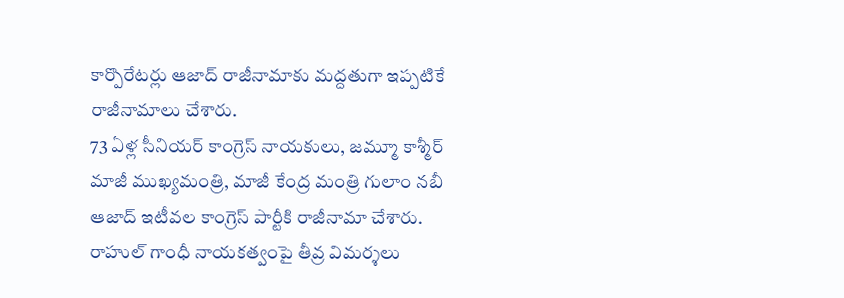కార్పొరేటర్లు ఆజాద్ రాజీనామాకు మద్దతుగా ఇప్పటికే రాజీనామాలు చేశారు.
73 ఏళ్ల సీనియర్ కాంగ్రెస్ నాయకులు, జమ్మూ కాశ్మీర్ మాజీ ముఖ్యమంత్రి, మాజీ కేంద్ర మంత్రి గులాం నబీ ఆజాద్ ఇటీవల కాంగ్రెస్ పార్టీకి రాజీనామా చేశారు. రాహుల్ గాంధీ నాయకత్వంపై తీవ్ర విమర్శలు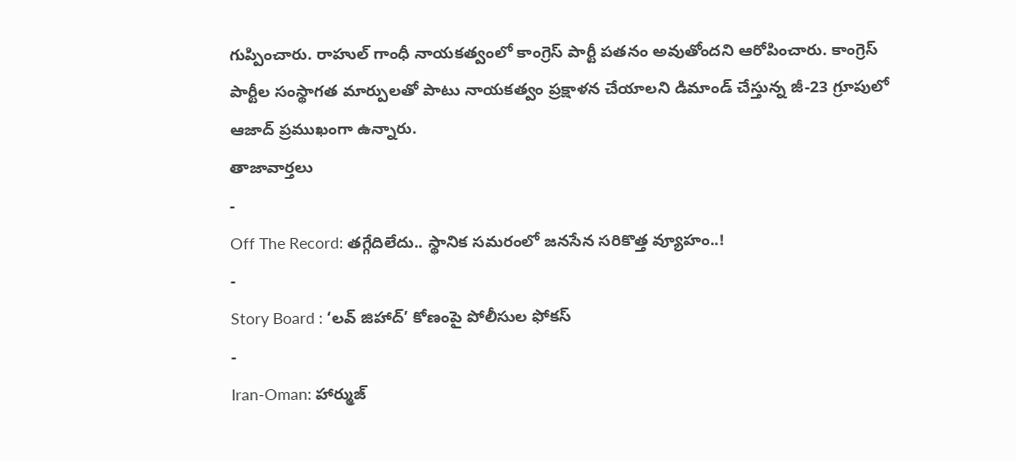గుప్పించారు. రాహుల్ గాంధీ నాయకత్వంలో కాంగ్రెస్ పార్టీ పతనం అవుతోందని ఆరోపించారు. కాంగ్రెస్ పార్టీల సంస్థాగత మార్పులతో పాటు నాయకత్వం ప్రక్షాళన చేయాలని డిమాండ్ చేస్తున్న జీ-23 గ్రూపులో ఆజాద్ ప్రముఖంగా ఉన్నారు.
తాజావార్తలు
-
Off The Record: తగ్గేదిలేదు.. స్థానిక సమరంలో జనసేన సరికొత్త వ్యూహం..!
-
Story Board : ‘లవ్ జిహాద్’ కోణంపై పోలీసుల ఫోకస్
-
Iran-Oman: హార్ముజ్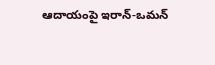ఆదాయంపై ఇరాన్-ఒమన్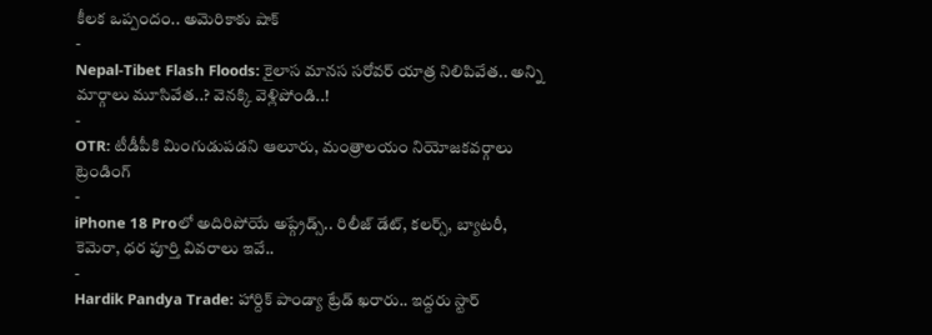కీలక ఒప్పందం.. అమెరికాకు షాక్
-
Nepal-Tibet Flash Floods: కైలాస మానస సరోవర్ యాత్ర నిలిపివేత.. అన్ని మార్గాలు మూసివేత..? వెనక్కి వెళ్లిపోండి..!
-
OTR: టీడీపీకి మింగుడుపడని ఆలూరు, మంత్రాలయం నియోజకవర్గాలు
ట్రెండింగ్
-
iPhone 18 Proలో అదిరిపోయే అప్గ్రేడ్స్.. రిలీజ్ డేట్, కలర్స్, బ్యాటరీ, కెమెరా, ధర పూర్తి వివరాలు ఇవే..
-
Hardik Pandya Trade: హార్దిక్ పాండ్యా ట్రేడ్ ఖరారు.. ఇద్దరు స్టార్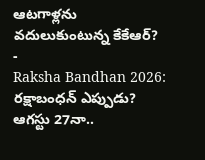ఆటగాళ్లను వదులుకుంటున్న కేకేఆర్?
-
Raksha Bandhan 2026: రక్షాబంధన్ ఎప్పుడు? ఆగస్టు 27నా..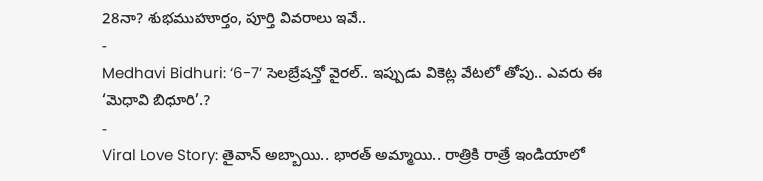28నా? శుభముహూర్తం, పూర్తి వివరాలు ఇవే..
-
Medhavi Bidhuri: ‘6-7’ సెలబ్రేషన్తో వైరల్.. ఇప్పుడు వికెట్ల వేటలో తోపు.. ఎవరు ఈ ‘మెధావి బిధూరి’.?
-
Viral Love Story: తైవాన్ అబ్బాయి.. భారత్ అమ్మాయి.. రాత్రికి రాత్రే ఇండియాలో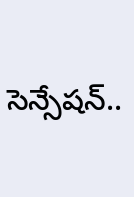సెన్సేషన్..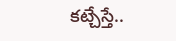కట్చేస్తే..